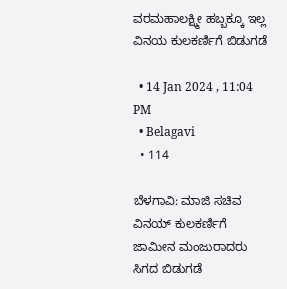ವರಮಹಾಲಕ್ಷ್ಮೀ ಹಬ್ಬಕ್ಕೂ ಇಲ್ಲ ವಿನಯ ಕುಲಕರ್ಣಿಗೆ ಬಿಡುಗಡೆ

  • 14 Jan 2024 , 11:04 PM
  • Belagavi
  • 114

ಬೆಳಗಾವಿ: ಮಾಜಿ ಸಚಿವ ವಿನಯ್ ಕುಲಕರ್ಣಿಗೆ ಜಾಮೀನ ಮಂಜುರಾದರು ಸಿಗದ ಬಿಡುಗಡೆ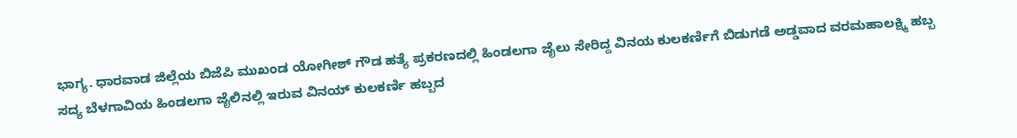ಭಾಗ್ಯ. ಧಾರವಾಡ ಜಿಲ್ಲೆಯ ಬಿಜೆಪಿ ಮುಖಂಡ ಯೋಗೀಶ್ ಗೌಡ ಹತ್ಯೆ ಪ್ರಕರಣದಲ್ಲಿ ಹಿಂಡಲಗಾ ಜೈಲು ಸೇರಿದ್ದ ವಿನಯ ಕುಲಕರ್ಣಿಗೆ ಬಿಡುಗಡೆ ಅಡ್ಡವಾದ ವರಮಹಾಲಕ್ಷ್ಮಿ ಹಬ್ಬ ಸದ್ಯ ಬೆಳಗಾವಿಯ ಹಿಂಡಲಗಾ ಜೈಲಿನಲ್ಲಿ ಇರುವ ವಿನಯ್ ಕುಲಕರ್ಣಿ ಹಬ್ಬದ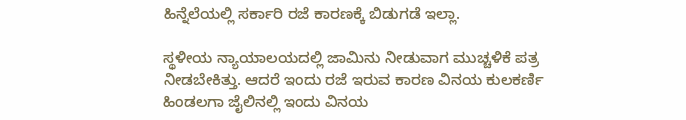ಹಿನ್ನೆಲೆಯಲ್ಲಿ ಸರ್ಕಾರಿ ರಜೆ ಕಾರಣಕ್ಕೆ ಬಿಡುಗಡೆ ಇಲ್ಲಾ.

ಸ್ಥಳೀಯ ನ್ಯಾಯಾಲಯದಲ್ಲಿ ಜಾಮಿನು ನೀಡುವಾಗ ಮುಚ್ಚಳಿಕೆ ಪತ್ರ ನೀಡಬೇಕಿತ್ತು. ಆದರೆ ಇಂದು ರಜೆ ಇರುವ ಕಾರಣ ವಿನಯ ಕುಲಕರ್ಣಿ  ಹಿಂಡಲಗಾ ಜೈಲಿನಲ್ಲಿ ಇಂದು ವಿನಯ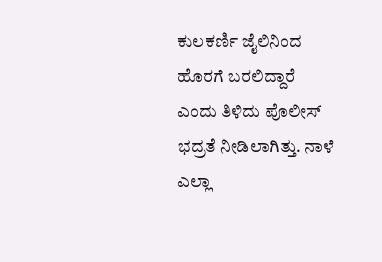ಕುಲಕರ್ಣಿ ಜೈಲಿನಿಂದ ಹೊರಗೆ ಬರಲಿದ್ದಾರೆ ಎಂದು ತಿಳಿದು ಪೊಲೀಸ್ ಭದ್ರತೆ ನೀಡಿಲಾಗಿತ್ತು. ನಾಳೆ ಎಲ್ಲಾ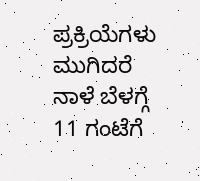ಪ್ರಕ್ರಿಯೆಗಳು ಮುಗಿದರೆ ನಾಳೆ ಬೆಳಗ್ಗೆ 11 ಗಂಟೆಗೆ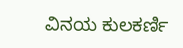ವಿನಯ ಕುಲಕರ್ಣಿ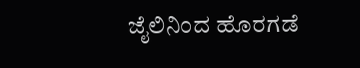ಜೈಲಿನಿಂದ ಹೊರಗಡೆ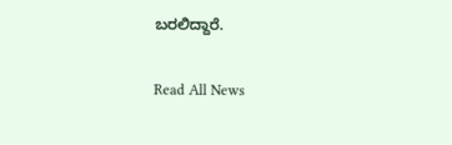ಬರಲಿದ್ದಾರೆ.

Read All News